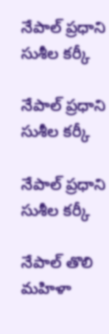నేపాల్ ప్రధాని సుశీల కర్కీ

నేపాల్ ప్రధాని సుశీల కర్కీ

నేపాల్ ప్రధాని సుశీల కర్కీ

నేపాల్ తొలి మహిళా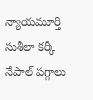న్యాయమూర్తి సుశీలా కర్కీ నేపాల్ పగ్గాలు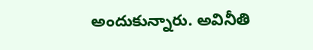అందుకున్నారు. అవినీతి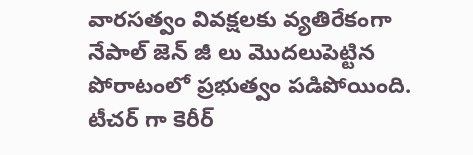వారసత్వం వివక్షలకు వ్యతిరేకంగా నేపాల్ జెన్ జీ లు మొదలుపెట్టిన పోరాటంలో ప్రభుత్వం పడిపోయింది. టీచర్ గా కెరీర్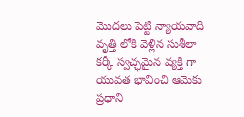మొదలు పెట్టి న్యాయవాది వృత్తి లోకి వెళ్లిన సుశీలా కర్కీ స్వచ్ఛమైన వ్యక్తి గా యువత భావించి ఆమెకు ప్రధాని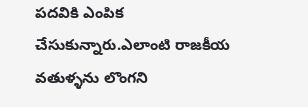పదవికి ఎంపిక చేసుకున్నారు.ఎలాంటి రాజకీయ వతుళ్ళను లొంగని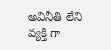అవినీతి లేని వ్యక్తి గా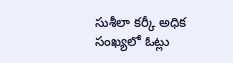సుశీలా కర్కీ అధిక సంఖ్యలో ఓట్లు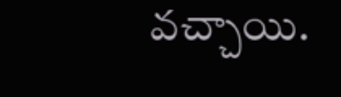వచ్చాయి.